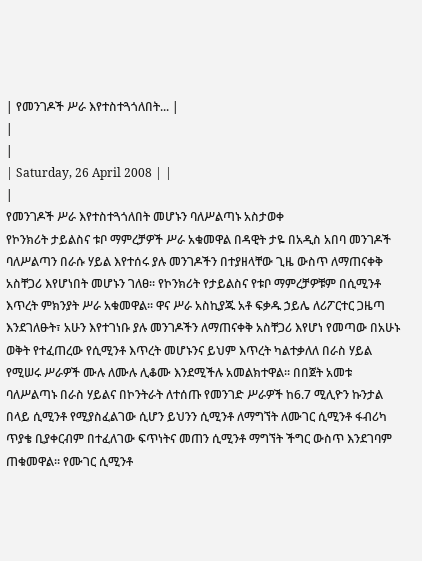| የመንገዶች ሥራ እየተስተጓጎለበት... |
|
|
| Saturday, 26 April 2008 | |
|
የመንገዶች ሥራ እየተስተጓጎለበት መሆኑን ባለሥልጣኑ አስታወቀ
የኮንክሪት ታይልስና ቱቦ ማምረቻዎች ሥራ አቁመዋል በዳዊት ታዬ በአዲስ አበባ መንገዶች ባለሥልጣን በራሱ ሃይል እየተሰሩ ያሉ መንገዶችን በተያዘላቸው ጊዜ ውስጥ ለማጠናቀቅ አስቸጋሪ እየሆነበት መሆኑን ገለፀ፡፡ የኮንክሪት የታይልስና የቱቦ ማምረቻዎቹም በሲሚንቶ እጥረት ምክንያት ሥራ አቁመዋል፡፡ ዋና ሥራ አስኪያጁ አቶ ፍቃዱ ኃይሌ ለሪፖርተር ጋዜጣ እንደገለፁት፣ አሁን እየተገነቡ ያሉ መንገዶችን ለማጠናቀቅ አስቸጋሪ እየሆነ የመጣው በአሁኑ ወቅት የተፈጠረው የሲሚንቶ እጥረት መሆኑንና ይህም እጥረት ካልተቃለለ በራስ ሃይል የሚሠሩ ሥራዎች ሙሉ ለሙሉ ሊቆሙ እንደሚችሉ አመልክተዋል፡፡ በበጀት አመቱ ባለሥልጣኑ በራስ ሃይልና በኮንትራት ለተሰጡ የመንገድ ሥራዎች ከ6.7 ሚሊዮን ኩንታል በላይ ሲሚንቶ የሚያስፈልገው ሲሆን ይህንን ሲሚንቶ ለማግኘት ለሙገር ሲሚንቶ ፋብሪካ ጥያቄ ቢያቀርብም በተፈለገው ፍጥነትና መጠን ሲሚንቶ ማግኘት ችግር ውስጥ እንደገባም ጠቁመዋል፡፡ የሙገር ሲሚንቶ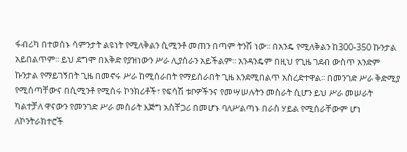ፋብሪካ በተወሰኑ ሳምንታት ልዩነት የሚለቅልን ሲሚንቶ መጠን በጣም ትንሽ ነው፡፡ በአንዴ የሚለቅልን ከ300-350 ኩንታል አይበልጥም፡፡ ይህ ደግሞ በእቅድ የያዝነውን ሥራ ሊያሰራን አይችልም፡፡ አንዳንዴም በዚህ የጊዜ ገደብ ውስጥ አንድም ኩንታል የማይገኝበት ጊዜ በመኖሩ ሥራ ከሚሰራበት የማይሰራበት ጊዜ እንደሚበልጥ አስረድተዋል፡፡ በመንገድ ሥራ ቅድሚያ የሚሰጣቸውና በሲሚንቶ የሚሰሩ ኮንክሪቶች፣ የፍሳሽ ቱቦዎችንና የመሣሠሉትን መስራት ሲሆን ይህ ሥራ መሠራት ካልተቻለ ዋናውን የመንገድ ሥራ መስራት እጅግ አስቸጋሪ በመሆኑ ባለሥልጣኑ በራስ ሃይል የሚሰራቸውም ሆነ ለኮንትራክተሮች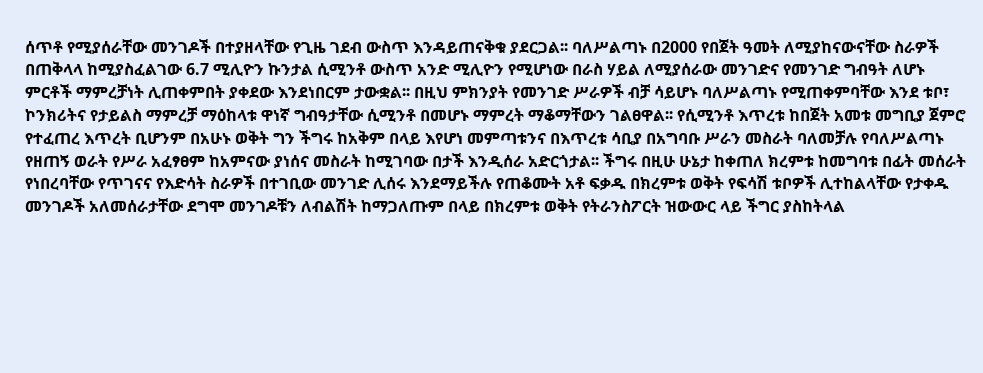ሰጥቶ የሚያሰራቸው መንገዶች በተያዘላቸው የጊዜ ገደብ ውስጥ እንዳይጠናቅቁ ያደርጋል፡፡ ባለሥልጣኑ በ2000 የበጀት ዓመት ለሚያከናውናቸው ስራዎች በጠቅላላ ከሚያስፈልገው 6.7 ሚሊዮን ኩንታል ሲሚንቶ ውስጥ አንድ ሚሊዮን የሚሆነው በራስ ሃይል ለሚያሰራው መንገድና የመንገድ ግብዓት ለሆኑ ምርቶች ማምረቻነት ሊጠቀምበት ያቀደው እንደነበርም ታውቋል፡፡ በዚህ ምክንያት የመንገድ ሥራዎች ብቻ ሳይሆኑ ባለሥልጣኑ የሚጠቀምባቸው እንደ ቱቦ፣ ኮንክሪትና የታይልስ ማምረቻ ማዕከላቱ ዋነኛ ግብዓታቸው ሲሚንቶ በመሆኑ ማምረት ማቆማቸውን ገልፀዋል፡፡ የሲሚንቶ እጥረቱ ከበጀት አመቱ መግቢያ ጀምሮ የተፈጠረ እጥረት ቢሆንም በአሁኑ ወቅት ግን ችግሩ ከአቅም በላይ እየሆነ መምጣቱንና በእጥረቱ ሳቢያ በአግባቡ ሥራን መስራት ባለመቻሉ የባለሥልጣኑ የዘጠኝ ወራት የሥራ አፈፃፀም ከአምናው ያነሰና መስራት ከሚገባው በታች እንዲሰራ አድርጎታል፡፡ ችግሩ በዚሁ ሁኔታ ከቀጠለ ክረምቱ ከመግባቱ በፊት መሰራት የነበረባቸው የጥገናና የእድሳት ስራዎች በተገቢው መንገድ ሊሰሩ እንደማይችሉ የጠቆሙት አቶ ፍቃዱ በክረምቱ ወቅት የፍሳሽ ቱቦዎች ሊተከልላቸው የታቀዱ መንገዶች አለመሰራታቸው ደግሞ መንገዶቹን ለብልሽት ከማጋለጡም በላይ በክረምቱ ወቅት የትራንስፖርት ዝውውር ላይ ችግር ያስከትላል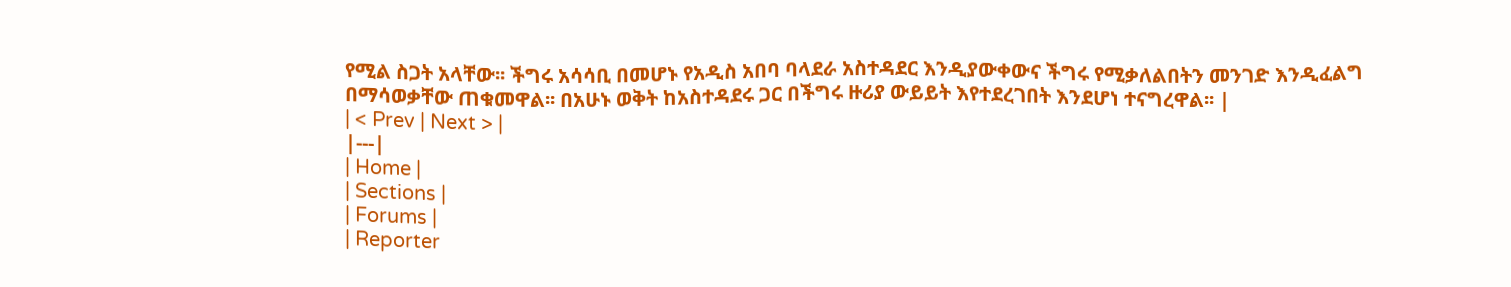የሚል ስጋት አላቸው፡፡ ችግሩ አሳሳቢ በመሆኑ የአዲስ አበባ ባላደራ አስተዳደር እንዲያውቀውና ችግሩ የሚቃለልበትን መንገድ እንዲፈልግ በማሳወቃቸው ጠቁመዋል፡፡ በአሁኑ ወቅት ከአስተዳደሩ ጋር በችግሩ ዙሪያ ውይይት እየተደረገበት እንደሆነ ተናግረዋል፡፡ |
| < Prev | Next > |
|---|
| Home |
| Sections |
| Forums |
| Reporter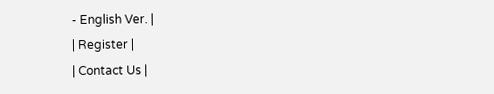- English Ver. |
| Register |
| Contact Us |